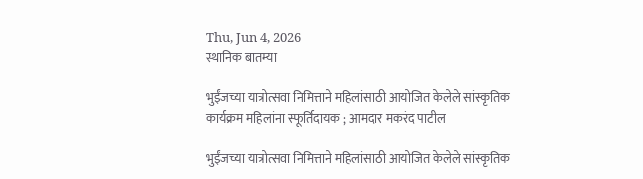Thu, Jun 4, 2026
स्थानिक बातम्या

भुईंजच्या यात्रोत्सवा निमित्ताने महिलांसाठी आयोजित केलेले सांस्कृतिक कार्यक्रम महिलांना स्फूर्तिदायक ; आमदार मकरंद पाटील

भुईंजच्या यात्रोत्सवा निमित्ताने महिलांसाठी आयोजित केलेले सांस्कृतिक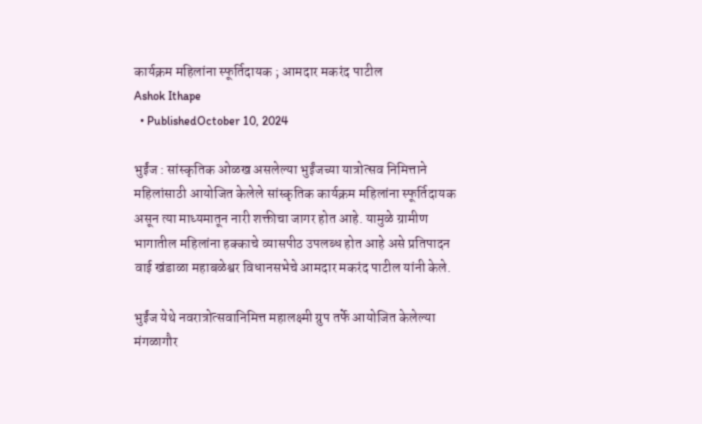कार्यक्रम महिलांना स्फूर्तिदायक ; आमदार मकरंद पाटील
Ashok Ithape
  • PublishedOctober 10, 2024

भुईंज : सांस्कृतिक ओळख असलेल्या भुईंजच्या यात्रोत्सव निमित्ताने महिलांसाठी आयोजित केलेले सांस्कृतिक कार्यक्रम महिलांना स्फूर्तिदायक असून त्या माध्यमातून नारी शक्तीचा जागर होत आहे. यामुळे ग्रामीण भागातील महिलांना हक्काचे व्यासपीठ उपलब्ध होत आहे असे प्रतिपादन वाई खंडाळा महाबळेश्वर विधानसभेचे आमदार मकरंद पाटील यांनी केले.

भुईंज येथे नवरात्रोत्सवानिमित्त महालक्ष्मी ग्रुप तर्फे आयोजित केलेल्या मंगळागौर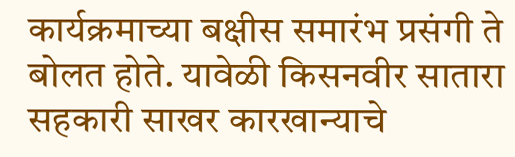कार्यक्रमाच्या बक्षीस समारंभ प्रसंगी ते बोलत होते. यावेळी किसनवीर सातारा सहकारी साखर कारखान्याचे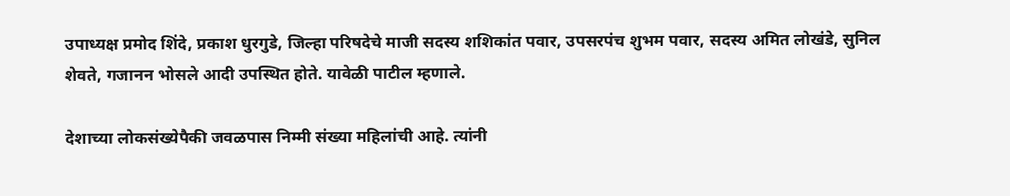उपाध्यक्ष प्रमोद शिंदे, प्रकाश धुरगुडे, जिल्हा परिषदेचे माजी सदस्य शशिकांत पवार, उपसरपंच शुभम पवार, सदस्य अमित लोखंडे, सुनिल शेवते, गजानन भोसले आदी उपस्थित होते. यावेळी पाटील म्हणाले.

देशाच्या लोकसंख्येपैकी जवळपास निम्मी संख्या महिलांची आहे. त्यांनी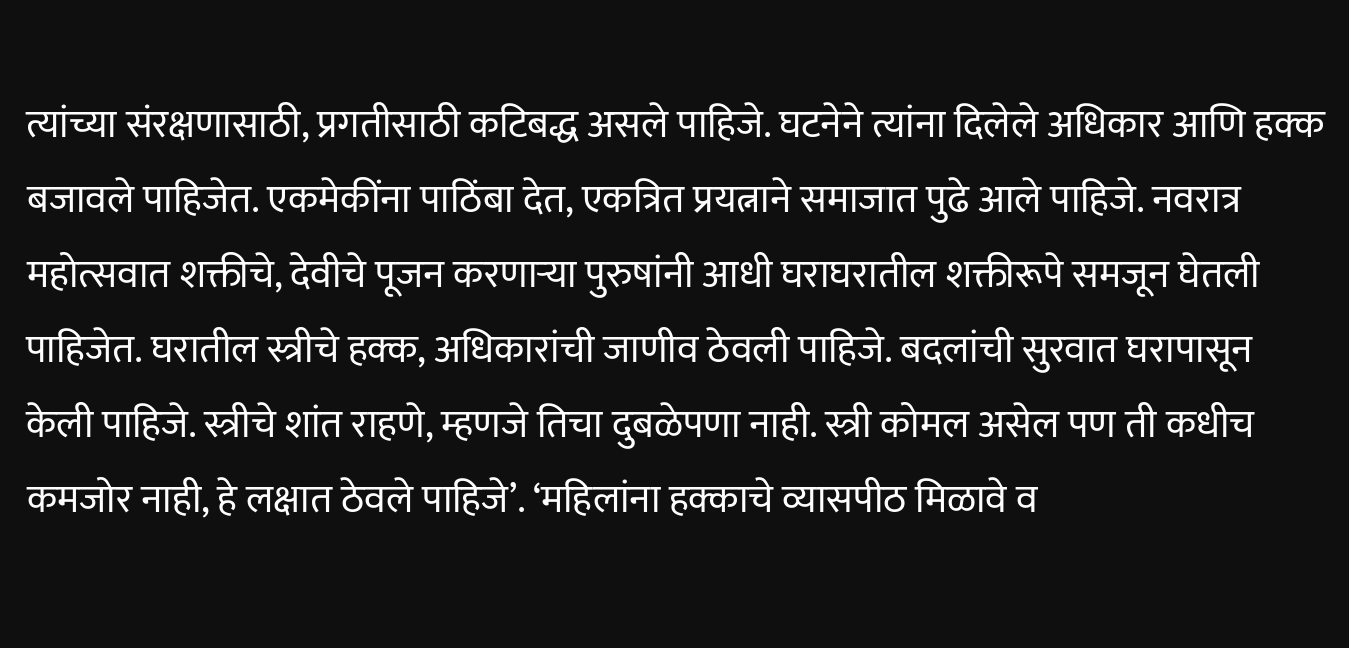त्यांच्या संरक्षणासाठी, प्रगतीसाठी कटिबद्ध असले पाहिजे. घटनेने त्यांना दिलेले अधिकार आणि हक्क बजावले पाहिजेत. एकमेकींना पाठिंबा देत, एकत्रित प्रयत्नाने समाजात पुढे आले पाहिजे. नवरात्र महोत्सवात शक्तीचे, देवीचे पूजन करणाऱ्या पुरुषांनी आधी घराघरातील शक्तीरूपे समजून घेतली पाहिजेत. घरातील स्त्रीचे हक्क, अधिकारांची जाणीव ठेवली पाहिजे. बदलांची सुरवात घरापासून केली पाहिजे. स्त्रीचे शांत राहणे, म्हणजे तिचा दुबळेपणा नाही. स्त्री कोमल असेल पण ती कधीच कमजोर नाही, हे लक्षात ठेवले पाहिजे’. ‘महिलांना हक्काचे व्यासपीठ मिळावे व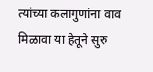त्यांच्या कलागुणांना वाव मिळावा या हेतूने सुरु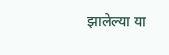झालेल्या या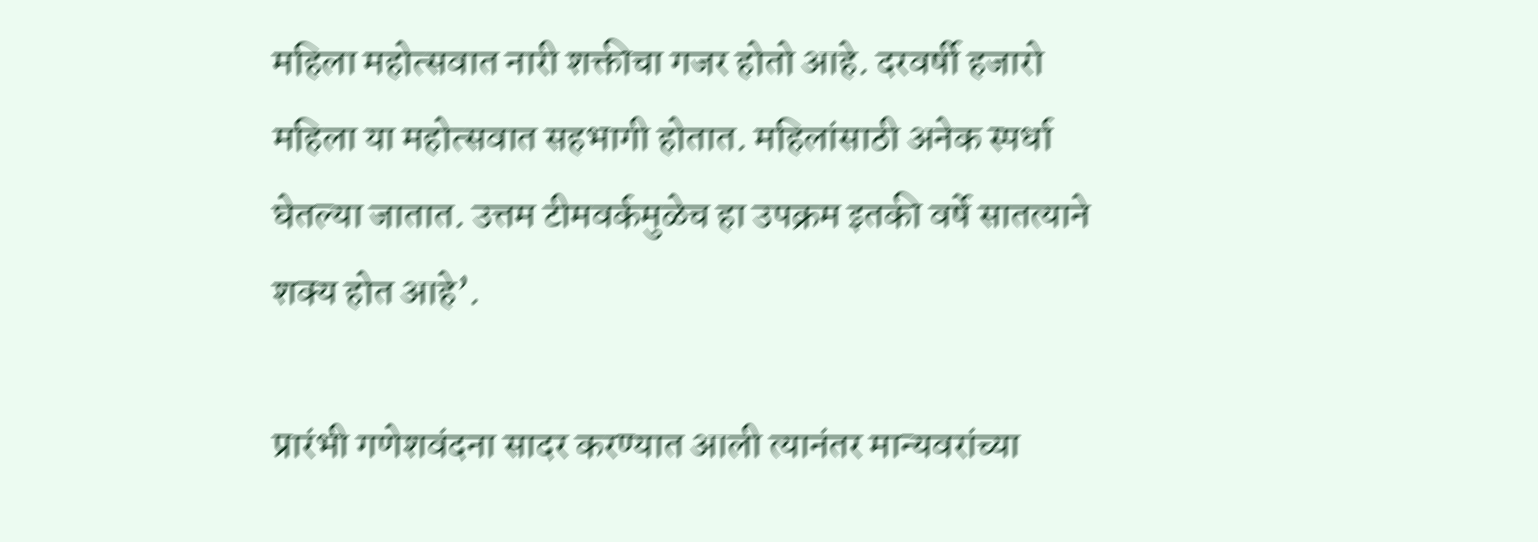महिला महोत्सवात नारी शक्तीचा गजर होतो आहे. दरवर्षी हजारो महिला या महोत्सवात सहभागी होतात. महिलांसाठी अनेक स्पर्धा घेतल्या जातात. उत्तम टीमवर्कमुळेच हा उपक्रम इतकी वर्षे सातत्याने शक्य होत आहे’.

प्रारंभी गणेशवंदना सादर करण्यात आली त्यानंतर मान्यवरांच्या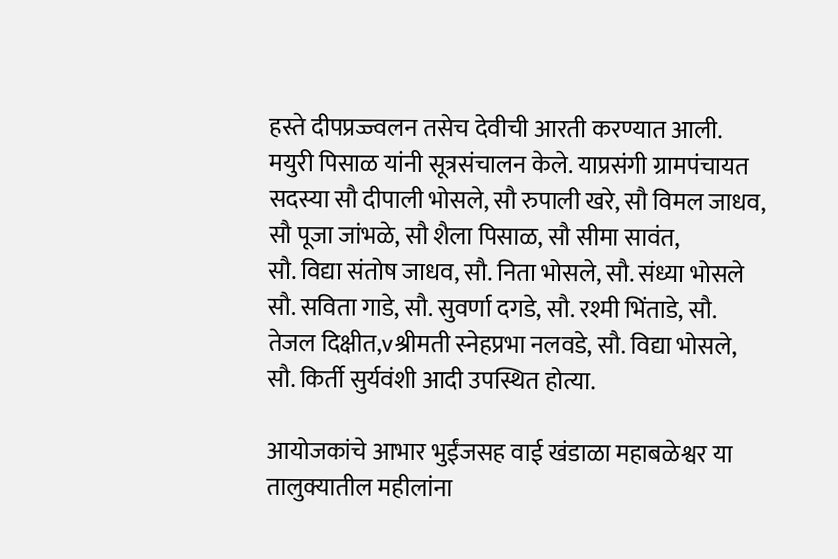हस्ते दीपप्रज्ज्वलन तसेच देवीची आरती करण्यात आली. मयुरी पिसाळ यांनी सूत्रसंचालन केले. याप्रसंगी ग्रामपंचायत सदस्या सौ दीपाली भोसले, सौ रुपाली खरे, सौ विमल जाधव, सौ पूजा जांभळे, सौ शैला पिसाळ, सौ सीमा सावंत,
सौ. विद्या संतोष जाधव, सौ. निता भोसले, सौ. संध्या भोसले
सौ. सविता गाडे, सौ. सुवर्णा दगडे, सौ. रश्मी भिंताडे, सौ. तेजल दिक्षीत,vश्रीमती स्नेहप्रभा नलवडे, सौ. विद्या भोसले, सौ. किर्ती सुर्यवंशी आदी उपस्थित होत्या.

आयोजकांचे आभार भुईंजसह वाई खंडाळा महाबळेश्वर या तालुक्यातील महीलांना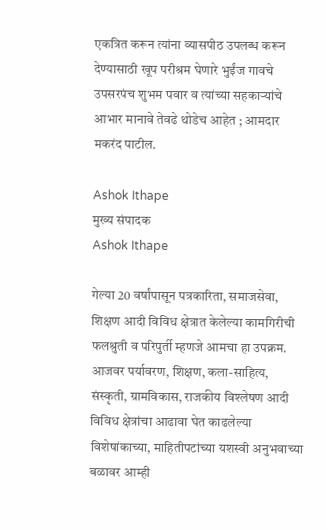एकत्रित करून त्यांना व्यासपीठ उपलब्ध करून देण्यासाठी खूप परीश्रम घेणारे भुईंज गावचे उपसरपंच शुभम पवार व त्यांच्या सहकाऱ्यांचे आभार मानावे तेवढे थोडेच आहेत ; आमदार मकरंद पाटील.

Ashok Ithape
मुख्य संपादक
Ashok Ithape

गेल्या 20 वर्षांपासून पत्रकारिता, समाजसेवा, शिक्षण आदी विविध क्षेत्रात केलेल्या कामगिरीची फलश्रुती व परिपुर्ती म्हणजे आमचा हा उपक्रम. आजवर पर्यावरण, शिक्षण, कला-साहित्य, संस्कृती, ग्रामविकास, राजकीय विश्लेषण आदी विविध क्षेत्रांचा आढावा घेत काढलेल्या विशेषांकाच्या, माहितीपटांच्या यशस्वी अनुभवाच्या बळावर आम्ही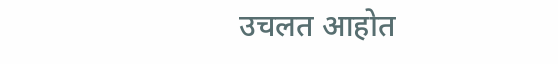उचलत आहोत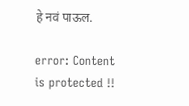हे नवं पाऊल.

error: Content is protected !!